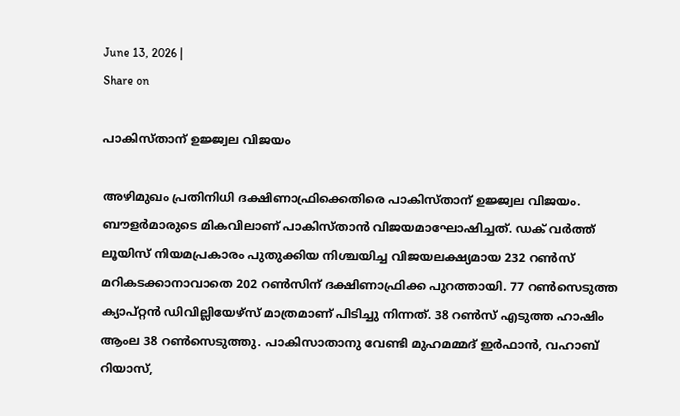June 13, 2026 |
Share on

പാകിസ്താന്‌ ഉജ്ജ്വല വിജയം

അഴിമുഖം പ്രതിനിധി ദക്ഷിണാഫ്രിക്കെതിരെ പാകിസ്താന് ഉജ്ജ്വല വിജയം. ബൗളര്‍മാരുടെ മികവിലാണ് പാകിസ്താന്‍ വിജയമാഘോഷിച്ചത്. ഡക് വര്‍ത്ത് ലൂയിസ് നിയമപ്രകാരം പുതുക്കിയ നിശ്ചയിച്ച വിജയലക്ഷ്യമായ 232 റണ്‍സ് മറികടക്കാനാവാതെ 202 റണ്‍സിന് ദക്ഷിണാഫ്രിക്ക പുറത്തായി. 77 റണ്‍സെടുത്ത ക്യാപ്റ്റന്‍ ഡിവില്ലിയേഴ്‌സ് മാത്രമാണ് പിടിച്ചു നിന്നത്. 38 റണ്‍സ് എടുത്ത ഹാഷിം ആംല 38 റണ്‍സെടുത്തു. പാകിസാതാനു വേണ്ടി മുഹമമ്മദ് ഇര്‍ഫാന്‍, വഹാബ് റിയാസ്,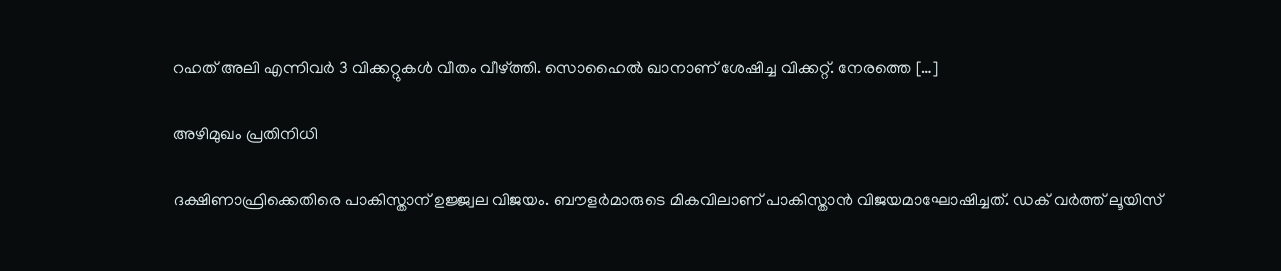റഹത് അലി എന്നിവര്‍ 3 വിക്കറ്റുകള്‍ വീതം വീഴ്ത്തി. സൊഹൈല്‍ ഖാനാണ് ശേഷിച്ച വിക്കറ്റ്. നേരത്തെ […]

അഴിമുഖം പ്രതിനിധി

ദക്ഷിണാഫ്രിക്കെതിരെ പാകിസ്താന് ഉജ്ജ്വല വിജയം. ബൗളര്‍മാരുടെ മികവിലാണ് പാകിസ്താന്‍ വിജയമാഘോഷിച്ചത്. ഡക് വര്‍ത്ത് ലൂയിസ്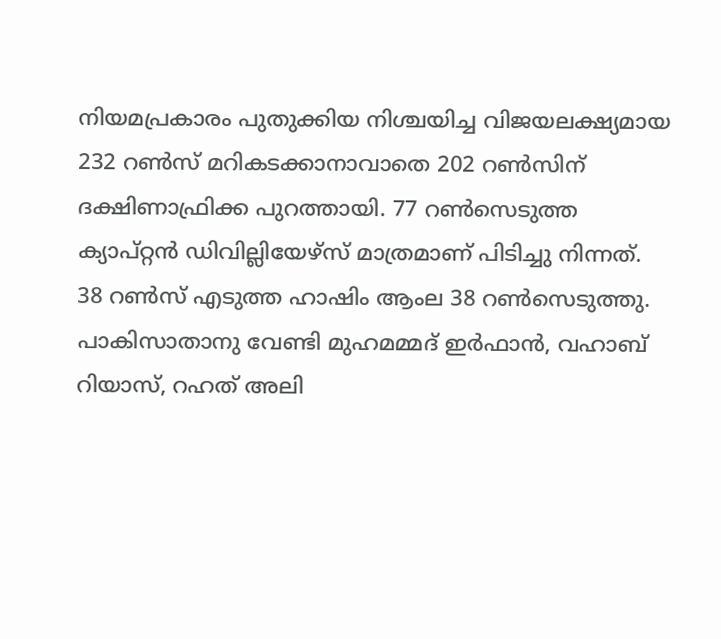നിയമപ്രകാരം പുതുക്കിയ നിശ്ചയിച്ച വിജയലക്ഷ്യമായ 232 റണ്‍സ് മറികടക്കാനാവാതെ 202 റണ്‍സിന് ദക്ഷിണാഫ്രിക്ക പുറത്തായി. 77 റണ്‍സെടുത്ത ക്യാപ്റ്റന്‍ ഡിവില്ലിയേഴ്‌സ് മാത്രമാണ് പിടിച്ചു നിന്നത്. 38 റണ്‍സ് എടുത്ത ഹാഷിം ആംല 38 റണ്‍സെടുത്തു. പാകിസാതാനു വേണ്ടി മുഹമമ്മദ് ഇര്‍ഫാന്‍, വഹാബ് റിയാസ്, റഹത് അലി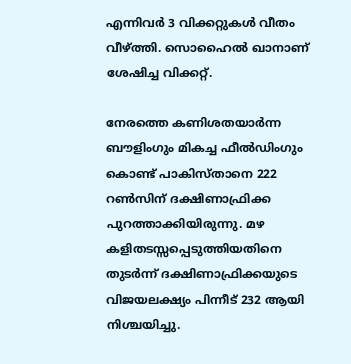എന്നിവര്‍ 3 വിക്കറ്റുകള്‍ വീതം വീഴ്ത്തി. സൊഹൈല്‍ ഖാനാണ് ശേഷിച്ച വിക്കറ്റ്.

നേരത്തെ കണിശതയാര്‍ന്ന ബൗളിംഗും മികച്ച ഫീല്‍ഡിംഗും കൊണ്ട് പാകിസ്താനെ 222 റണ്‍സിന് ദക്ഷിണാഫ്രിക്ക പുറത്താക്കിയിരുന്നു. മഴ കളിതടസ്സപ്പെടുത്തിയതിനെ തുടര്‍ന്ന് ദക്ഷിണാഫ്രിക്കയുടെ വിജയലക്ഷ്യം പിന്നീട് 232 ആയി നിശ്ചയിച്ചു.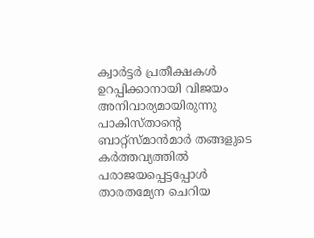ക്വാര്‍ട്ടര്‍ പ്രതീക്ഷകള്‍ ഉറപ്പിക്കാനായി വിജയം അനിവാര്യമായിരുന്നു പാകിസ്താന്റെ ബാറ്റ്‌സ്മാന്‍മാര്‍ തങ്ങളുടെ കര്‍ത്തവ്യത്തില്‍ പരാജയപ്പെട്ടപ്പോള്‍ താരതമ്യേന ചെറിയ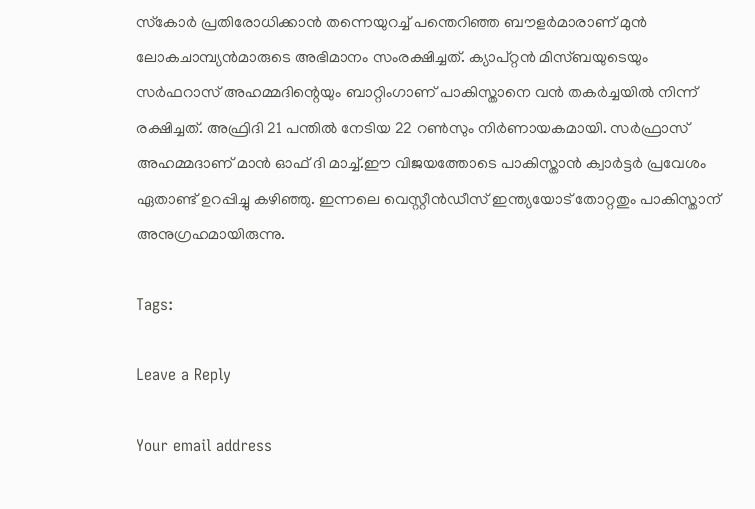സ്‌കോര്‍ പ്രതിരോധിക്കാന്‍ തന്നെയുറച്ച് പന്തെറിഞ്ഞ ബൗളര്‍മാരാണ് മുന്‍ ലോകചാമ്പ്യന്‍മാരുടെ അഭിമാനം സംരക്ഷിച്ചത്. ക്യാപ്റ്റന്‍ മിസ്ബയുടെയും സര്‍ഫറാസ് അഹമ്മദിന്റെയും ബാറ്റിംഗാണ് പാകിസ്താനെ വന്‍ തകര്‍ച്ചയില്‍ നിന്ന് രക്ഷിച്ചത്. അഫ്രിദി 21 പന്തില്‍ നേടിയ 22 റണ്‍സും നിര്‍ണായകമായി. സര്‍ഫ്രാസ് അഹമ്മദാണ് മാന്‍ ഓഫ് ദി മാച്ച്.ഈ വിജയത്തോടെ പാകിസ്താന്‍ ക്വാര്‍ട്ടര്‍ പ്രവേശം ഏതാണ്ട് ഉറപ്പിച്ചു കഴിഞ്ഞു. ഇന്നലെ വെസ്റ്റീന്‍ഡീസ് ഇന്ത്യയോട് തോറ്റതും പാകിസ്താന് അനുഗ്രഹമായിരുന്നു.

Tags:

Leave a Reply

Your email address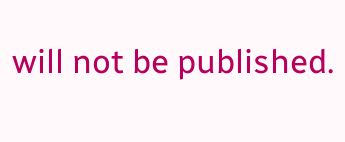will not be published.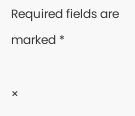Required fields are marked *

×